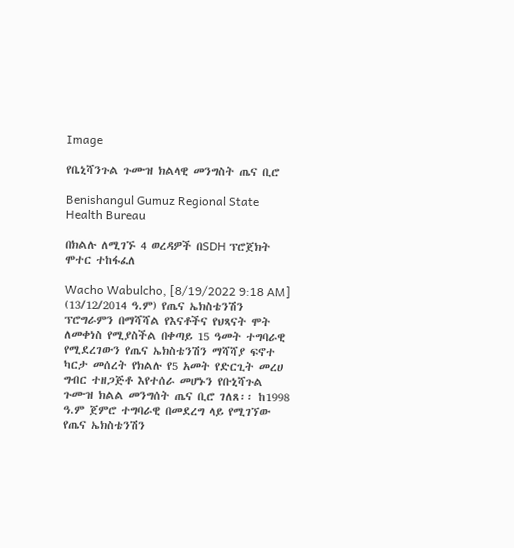Image

የቤኒሻንጉል ጉሙዝ ክልላዊ መንግስት ጤና ቢሮ

Benishangul Gumuz Regional State Health Bureau

በክልሉ ለሚገኙ 4 ወረዳዎች በSDH ፕሮጀክት ሞተር ተከፋፈለ

Wacho Wabulcho, [8/19/2022 9:18 AM] (13/12/2014 ዓ.ም) የጤና ኤክስቴንሽን ፕሮግራምን በማሻሻል የእናቶችና የህጻናት ሞት ለመቀነስ የሚያስችል በቀጣይ 15 ዓመት ተግባራዊ የሚደረገውን የጤና ኤክስቴንሽን ማሻሻያ ፍኖተ ካርታ መሰረት የክልሉ የ5 አመት የድርጊት መረሀ ግብር ተዘጋጅቶ እየተሰራ መሆኑን የቡኒሻጉል ጉሙዝ ክልል መንግሰት ጤና ቢሮ ገለጸ፡፡ ከ1998 ዓ.ም ጀምሮ ተግባራዊ በመደረግ ላይ የሚገኘው የጤና ኤክስቴንሽን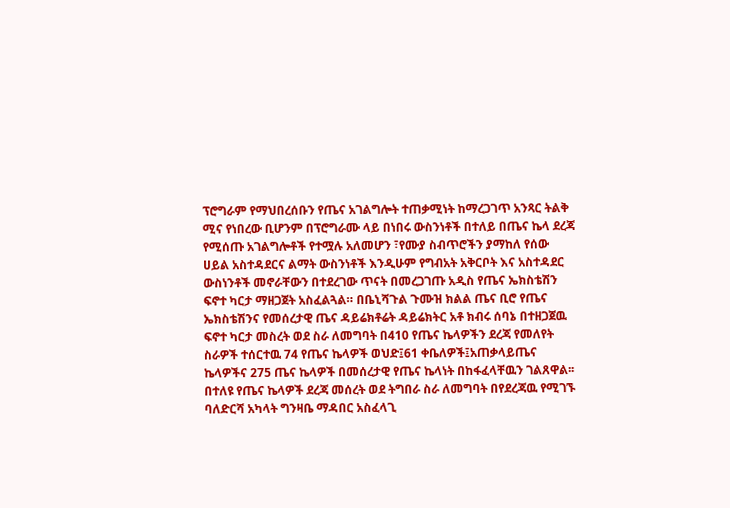ፕሮግራም የማህበረሰቡን የጤና አገልግሎት ተጠቃሚነት ከማረጋገጥ አንጻር ትልቅ ሚና የነበረው ቢሆንም በፕሮግራሙ ላይ በነበሩ ውስንነቶች በተለይ በጤና ኬላ ደረጃ የሚሰጡ አገልግሎቶች የተሟሉ አለመሆን ፣የሙያ ስብጥሮችን ያማከለ የሰው ሀይል አስተዳደርና ልማት ውስንነቶች እንዲሁም የግብአት አቅርቦት እና አስተዳደር ውስነንቶች መኖራቸውን በተደረገው ጥናት በመረጋገጡ አዲስ የጤና ኤክስቴሽን ፍኖተ ካርታ ማዘጋጀት አስፈልጓል። በቤኒሻጉል ጉሙዝ ክልል ጤና ቢሮ የጤና ኤክስቴሽንና የመሰረታዊ ጤና ዳይሬክቶሬት ዳይሬክትር አቶ ክብሩ ሰባኔ በተዘጋጀዉ ፍኖተ ካርታ መስረት ወደ ስራ ለመግባት በ410 የጤና ኬላዎችን ደረጃ የመለየት ስራዎች ተሰርተዉ 74 የጤና ኬላዎች ወህድ፤61 ቀቤለዎች፤አጠቃላይጤና ኬላዎችና 275 ጤና ኬላዎች በመሰረታዊ የጤና ኬላነት በከፋፈላቸዉን ገልጸዋል፡፡ በተለዩ የጤና ኬላዎች ደረጃ መሰረት ወደ ትግበራ ስራ ለመግባት በየደረጃዉ የሚገኙ ባለድርሻ አካላት ግንዛቤ ማዳበር አስፈላጊ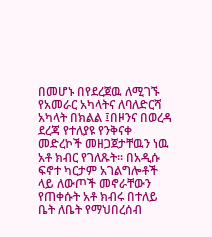በመሆኑ በየደረጀዉ ለሚገኙ የአመራር አካላትና ለባለድርሻ አካላት በክልል ፤በዞንና በወረዳ ደረጃ የተለያዩ የንቅናቀ መድረኮች መዘጋጀታቸዉን ነዉ አቶ ክብር የገለጹት፡፡ በአዲሱ ፍኖተ ካርታም አገልግሎቶች ላይ ለውጦች መኖራቸውን የጠቀሱት አቶ ክብሩ በተለይ ቤት ለቤት የማህበረሰብ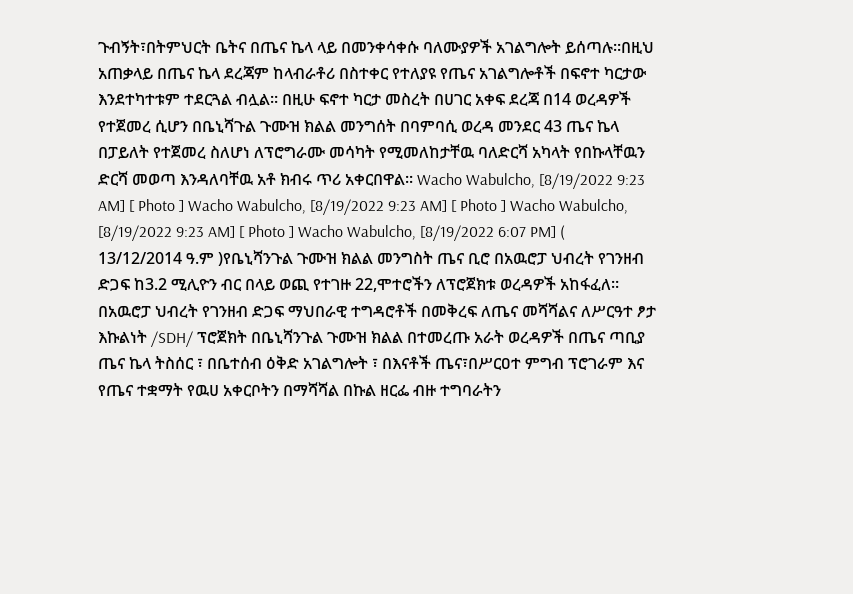ጉብኝት፣በትምህርት ቤትና በጤና ኬላ ላይ በመንቀሳቀሱ ባለሙያዎች አገልግሎት ይሰጣሉ።በዚህ አጠቃላይ በጤና ኬላ ደረጃም ከላብራቶሪ በስተቀር የተለያዩ የጤና አገልግሎቶች በፍኖተ ካርታው እንደተካተቱም ተደርጓል ብሏል። በዚሁ ፍኖተ ካርታ መስረት በሀገር አቀፍ ደረጃ በ14 ወረዳዎች የተጀመረ ሲሆን በቤኒሻጉል ጉሙዝ ክልል መንግሰት በባምባሲ ወረዳ መንደር 43 ጤና ኬላ በፓይለት የተጀመረ ስለሆነ ለፕሮግራሙ መሳካት የሚመለከታቸዉ ባለድርሻ አካላት የበኩላቸዉን ድርሻ መወጣ እንዳለባቸዉ አቶ ክብሩ ጥሪ አቀርበዋል፡፡ Wacho Wabulcho, [8/19/2022 9:23 AM] [ Photo ] Wacho Wabulcho, [8/19/2022 9:23 AM] [ Photo ] Wacho Wabulcho, [8/19/2022 9:23 AM] [ Photo ] Wacho Wabulcho, [8/19/2022 6:07 PM] ( 13/12/2014 ዓ.ም )የቤኒሻንጉል ጉሙዝ ክልል መንግስት ጤና ቢሮ በአዉሮፓ ህብረት የገንዘብ ድጋፍ ከ3.2 ሚሊዮን ብር በላይ ወጪ የተገዙ 22,ሞተሮችን ለፕሮጀክቱ ወረዳዎች አከፋፈለ። በአዉሮፓ ህብረት የገንዘብ ድጋፍ ማህበራዊ ተግዳሮቶች በመቅረፍ ለጤና መሻሻልና ለሥርዓተ ፆታ እኩልነት /SDH/ ፕሮጀክት በቤኒሻንጉል ጉሙዝ ክልል በተመረጡ አራት ወረዳዎች በጤና ጣቢያ ጤና ኬላ ትስሰር ፣ በቤተሰብ ዕቅድ አገልግሎት ፣ በእናቶች ጤና፣በሥርዐተ ምግብ ፕሮገራም እና የጤና ተቋማት የዉሀ አቀርቦትን በማሻሻል በኩል ዘርፌ ብዙ ተግባራትን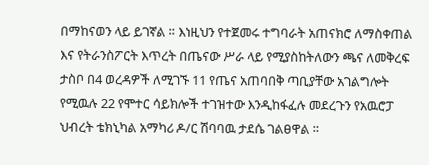በማከናወን ላይ ይገኛል ። እነዚህን የተጀመሩ ተግባራት አጠናክሮ ለማስቀጠል እና የትራንስፖርት እጥረት በጤናው ሥራ ላይ የሚያስከትለውን ጫና ለመቅረፍ ታስቦ በ4 ወረዳዎች ለሚገኙ 11 የጤና አጠባበቅ ጣቢያቸው አገልግሎት የሚዉሉ 22 የሞተር ሳይክሎች ተገዝተው እንዲከፋፈሉ መደረጉን የአዉሮፓ ህብረት ቴክኒካል አማካሪ ዶ/ር ሽባባዉ ታደሴ ገልፀዋል ።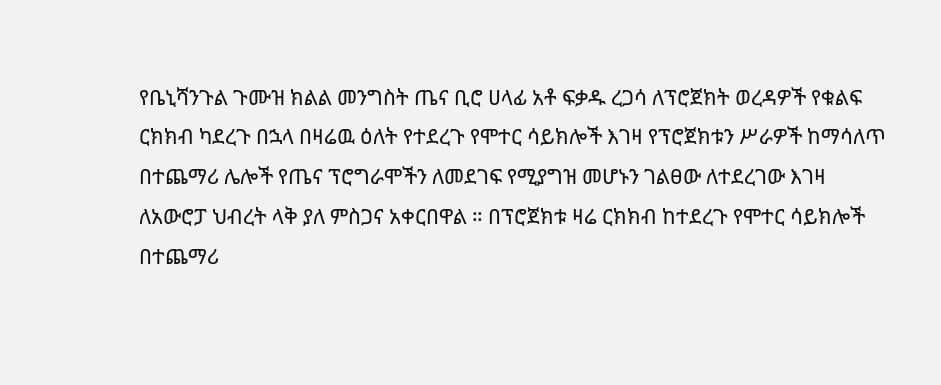የቤኒሻንጉል ጉሙዝ ክልል መንግስት ጤና ቢሮ ሀላፊ አቶ ፍቃዱ ረጋሳ ለፕሮጀክት ወረዳዎች የቁልፍ ርክክብ ካደረጉ በኋላ በዛሬዉ ዕለት የተደረጉ የሞተር ሳይክሎች እገዛ የፕሮጀክቱን ሥራዎች ከማሳለጥ በተጨማሪ ሌሎች የጤና ፕሮግራሞችን ለመደገፍ የሚያግዝ መሆኑን ገልፀው ለተደረገው እገዛ ለአውሮፓ ህብረት ላቅ ያለ ምስጋና አቀርበዋል ። በፕሮጀክቱ ዛሬ ርክክብ ከተደረጉ የሞተር ሳይክሎች በተጨማሪ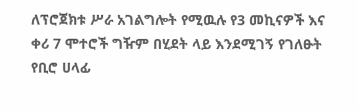ለፕሮጀክቱ ሥራ አገልግሎት የሚዉሉ የ3 መኪናዎች እና ቀሪ 7 ሞተሮች ግዥም በሂደት ላይ እንደሚገኝ የገለፁት የቢሮ ሀላፊ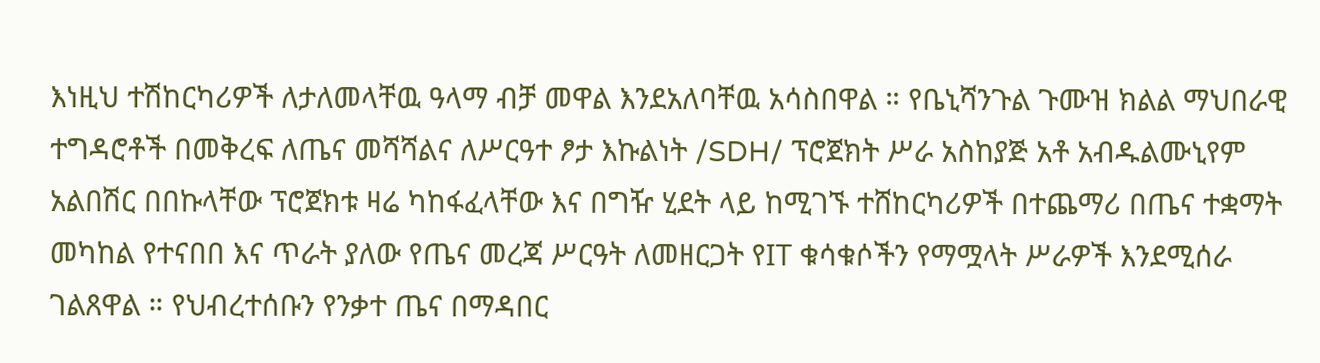እነዚህ ተሽከርካሪዎች ለታለመላቸዉ ዓላማ ብቻ መዋል እንደአለባቸዉ አሳስበዋል ። የቤኒሻንጉል ጉሙዝ ክልል ማህበራዊ ተግዳሮቶች በመቅረፍ ለጤና መሻሻልና ለሥርዓተ ፆታ እኩልነት /SDH/ ፕሮጀክት ሥራ አስከያጅ አቶ አብዱልሙኒየም አልበሽር በበኩላቸው ፕሮጀክቱ ዛሬ ካከፋፈላቸው እና በግዥ ሂደት ላይ ከሚገኙ ተሸከርካሪዎች በተጨማሪ በጤና ተቋማት መካከል የተናበበ እና ጥራት ያለው የጤና መረጃ ሥርዓት ለመዘርጋት የIT ቁሳቁሶችን የማሟላት ሥራዎች እንደሚሰራ ገልጸዋል ። የህብረተሰቡን የንቃተ ጤና በማዳበር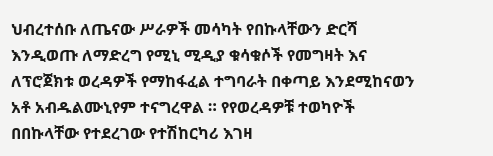ህብረተሰቡ ለጤናው ሥራዎች መሳካት የበኩላቸውን ድርሻ እንዲወጡ ለማድረግ የሚኒ ሚዲያ ቁሳቁሶች የመግዛት እና ለፕሮጀክቱ ወረዳዎች የማከፋፈል ተግባራት በቀጣይ እንደሚከናወን አቶ አብዱልሙኒየም ተናግረዋል ። የየወረዳዎቹ ተወካዮች በበኩላቸው የተደረገው የተሽከርካሪ እገዛ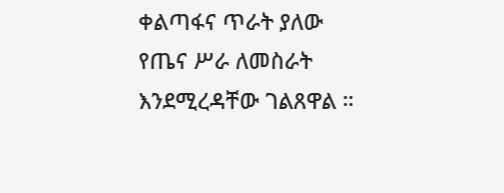ቀልጣፋና ጥራት ያለው የጤና ሥራ ለመስራት እንደሚረዳቸው ገልጸዋል ።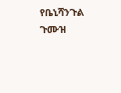የቤኒሻንጉል ጉሙዝ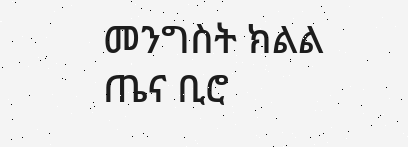መንግስት ክልል ጤና ቢሮ